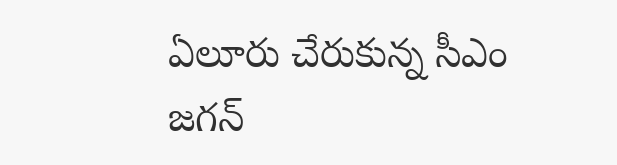ఏలూరు చేరుకున్న సీఎం జగన్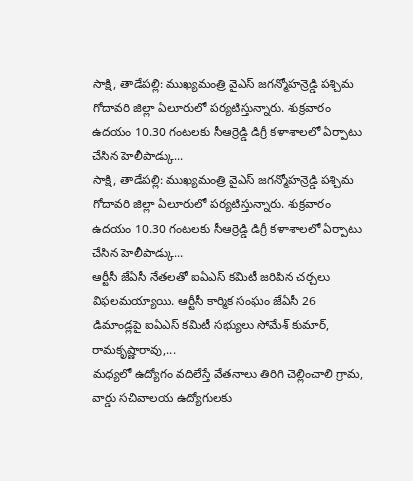సాక్షి, తాడేపల్లి: ముఖ్యమంత్రి వైఎస్ జగన్మోహన్రెడ్డి పశ్చిమ గోదావరి జిల్లా ఏలూరులో పర్యటిస్తున్నారు. శుక్రవారం ఉదయం 10.30 గంటలకు సీఆర్రెడ్డి డిగ్రీ కళాశాలలో ఏర్పాటు చేసిన హెలీపాడ్కు...
సాక్షి, తాడేపల్లి: ముఖ్యమంత్రి వైఎస్ జగన్మోహన్రెడ్డి పశ్చిమ గోదావరి జిల్లా ఏలూరులో పర్యటిస్తున్నారు. శుక్రవారం ఉదయం 10.30 గంటలకు సీఆర్రెడ్డి డిగ్రీ కళాశాలలో ఏర్పాటు చేసిన హెలీపాడ్కు...
ఆర్టీసీ జేఏసీ నేతలతో ఐఏఎస్ కమిటీ జరిపిన చర్చలు విఫలమయ్యాయి. ఆర్టీసీ కార్మిక సంఘం జేఏసీ 26 డిమాండ్లపై ఐఏఎస్ కమిటీ సభ్యులు సోమేశ్ కుమార్, రామకృష్ణారావు,...
మధ్యలో ఉద్యోగం వదిలేస్తే వేతనాలు తిరిగి చెల్లించాలి గ్రామ, వార్డు సచివాలయ ఉద్యోగులకు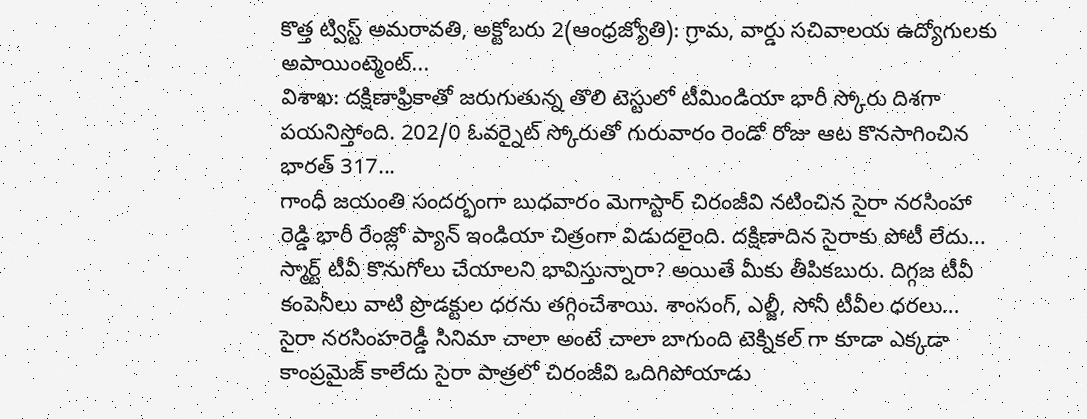కొత్త ట్విస్ట్ అమరావతి, అక్టోబరు 2(ఆంధ్రజ్యోతి): గ్రామ, వార్డు సచివాలయ ఉద్యోగులకు అపాయింట్మెంట్...
విశాఖ: దక్షిణాఫ్రికాతో జరుగుతున్న తొలి టెస్టులో టీమిండియా భారీ స్కోరు దిశగా పయనిస్తోంది. 202/0 ఓవర్నైట్ స్కోరుతో గురువారం రెండో రోజు ఆట కొనసాగించిన భారత్ 317...
గాంధీ జయంతి సందర్భంగా బుధవారం మెగాస్టార్ చిరంజీవి నటించిన సైరా నరసింహా రెడ్డి భారీ రేంజ్లో ప్యాన్ ఇండియా చిత్రంగా విడుదలైంది. దక్షిణాదిన సైరాకు పోటీ లేదు...
స్మార్ట్ టీవీ కొనుగోలు చేయాలని భావిస్తున్నారా? అయితే మీకు తీపికబురు. దిగ్గజ టీవీ కంపెనీలు వాటి ప్రొడక్టుల ధరను తగ్గించేశాయి. శాంసంగ్, ఎల్జీ, సోనీ టీవీల ధరలు...
సైరా నరసింహరెడ్డీ సినిమా చాలా అంటే చాలా బాగుంది టెక్నికల్ గా కూడా ఎక్కడా కాంప్రమైజ్ కాలేదు సైరా పాత్రలో చిరంజీవి ఒదిగిపోయాడు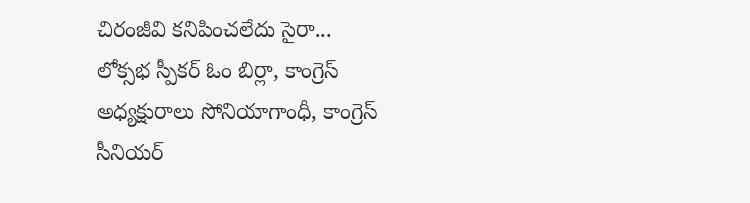చిరంజీవి కనిపించలేదు సైరా...
లోక్సభ స్పీకర్ ఓం బిర్లా, కాంగ్రెస్ అధ్యక్షురాలు సోనియాగాంధీ, కాంగ్రెస్ సీనియర్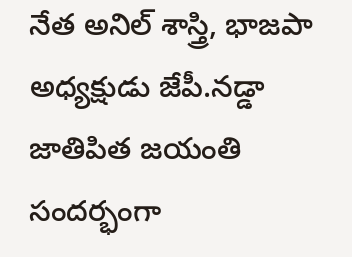నేత అనిల్ శాస్త్రి, భాజపా అధ్యక్షుడు జేపీ.నడ్డా జాతిపిత జయంతి సందర్భంగా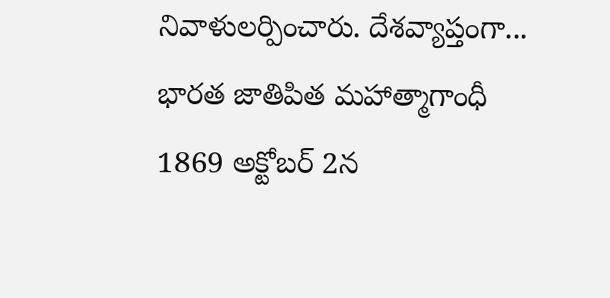నివాళులర్పించారు. దేశవ్యాప్తంగా...
భారత జాతిపిత మహాత్మాగాంధీ 1869 అక్టోబర్ 2న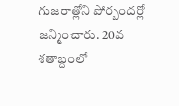గుజరాత్లోని పోర్బందర్లో జన్మించారు. 20వ శతాబ్దంలో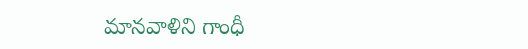మానవాళిని గాంధీ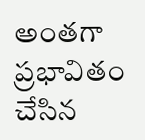అంతగా ప్రభావితం చేసిన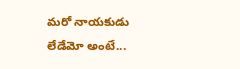మరో నాయకుడు లేడేమో అంటే...